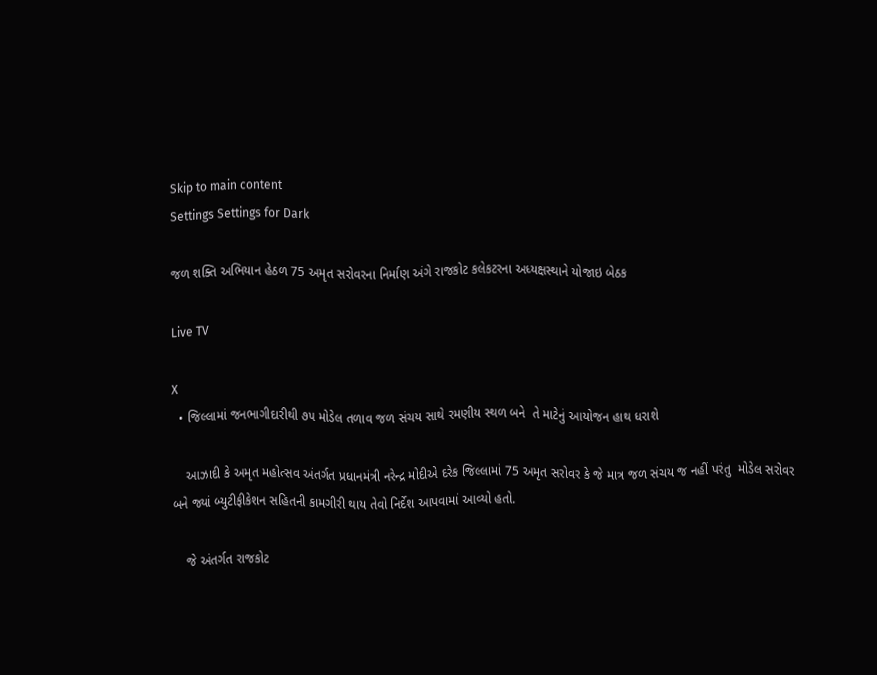Skip to main content
Settings Settings for Dark

જળ શક્તિ અભિયાન હેઠળ 75 અમૃત સરોવરના નિર્માણ અંગે રાજકોટ કલેકટરના અધ્યક્ષસ્થાને યોજાઇ બેઠક

Live TV

X
  • જિલ્લામાં જનભાગીદારીથી ૭૫ મોડેલ તળાવ જળ સંચય સાથે રમણીય સ્થળ બને  તે માટેનું આયોજન હાથ ધરાશે

    આઝાદી કે અમૃત મહોત્સવ અંતર્ગત પ્રધાનમંત્રી નરેન્દ્ર મોદીએ દરેક જિલ્લામાં 75 અમૃત સરોવર કે જે માત્ર જળ સંચય જ નહીં પરંતુ  મોડેલ સરોવર  બને જ્યાં બ્યુટીફીકેશન સહિતની કામગીરી થાય તેવો નિર્દેશ આપવામાં આવ્યો હતો.

    જે અંતર્ગત રાજકોટ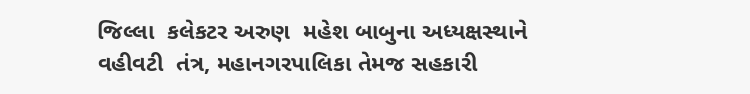જિલ્લા  કલેકટર અરુણ  મહેશ બાબુના અધ્યક્ષસ્થાને વહીવટી  તંત્ર, મહાનગરપાલિકા તેમજ સહકારી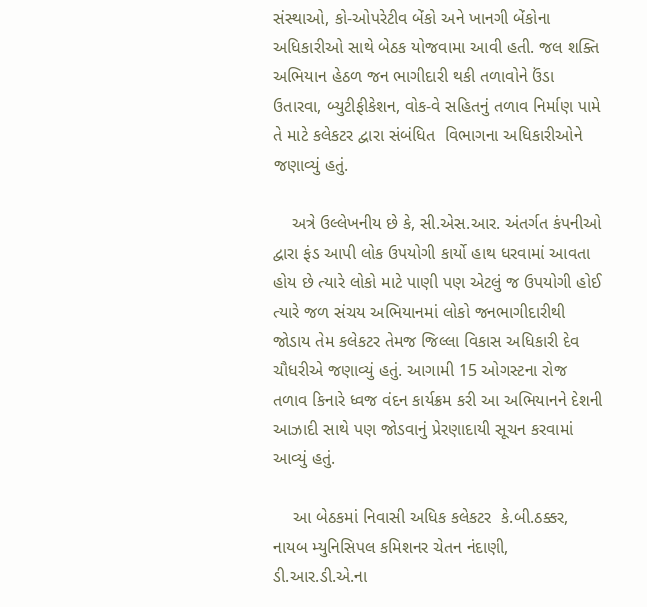સંસ્થાઓ, કો-ઓપરેટીવ બેંકો અને ખાનગી બેંકોના અધિકારીઓ સાથે બેઠક યોજવામા આવી હતી. જલ શક્તિ અભિયાન હેઠળ જન ભાગીદારી થકી તળાવોને ઉંડા ઉતારવા, બ્યુટીફીકેશન, વોક-વે સહિતનું તળાવ નિર્માણ પામે તે માટે કલેકટર દ્વારા સંબંધિત  વિભાગના અધિકારીઓને જણાવ્યું હતું.

    અત્રે ઉલ્લેખનીય છે કે, સી.એસ.આર. અંતર્ગત કંપનીઓ દ્વારા ફંડ આપી લોક ઉપયોગી કાર્યો હાથ ધરવામાં આવતા હોય છે ત્યારે લોકો માટે પાણી પણ એટલું જ ઉપયોગી હોઈ ત્યારે જળ સંચય અભિયાનમાં લોકો જનભાગીદારીથી જોડાય તેમ કલેકટર તેમજ જિલ્લા વિકાસ અધિકારી દેવ ચૌધરીએ જણાવ્યું હતું. આગામી 15 ઓગસ્ટના રોજ તળાવ કિનારે ધ્વજ વંદન કાર્યક્રમ કરી આ અભિયાનને દેશની આઝાદી સાથે પણ જોડવાનું પ્રેરણાદાયી સૂચન કરવામાં આવ્યું હતું.

    આ બેઠકમાં નિવાસી અધિક કલેકટર  કે.બી.ઠક્કર, નાયબ મ્યુનિસિપલ કમિશનર ચેતન નંદાણી, ડી.આર.ડી.એ.ના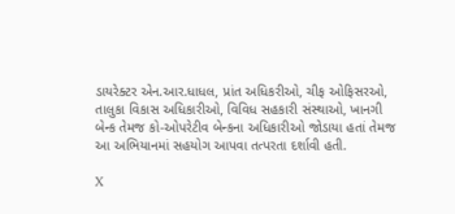ડાયરેક્ટર એન.આર.ધાધલ, પ્રાંત અધિકરીઓ, ચીફ ઓફિસરઓ, તાલુકા વિકાસ અધિકારીઓ, વિવિધ સહકારી સંસ્થાઓ, ખાનગી બેન્ક તેમજ કો-ઓપરેટીવ બેન્કના અધિકારીઓ જોડાયા હતાં તેમજ આ અભિયાનમાં સહયોગ આપવા તત્પરતા દર્શાવી હતી.

X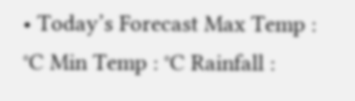• Today’s Forecast Max Temp : °C Min Temp : °C Rainfall :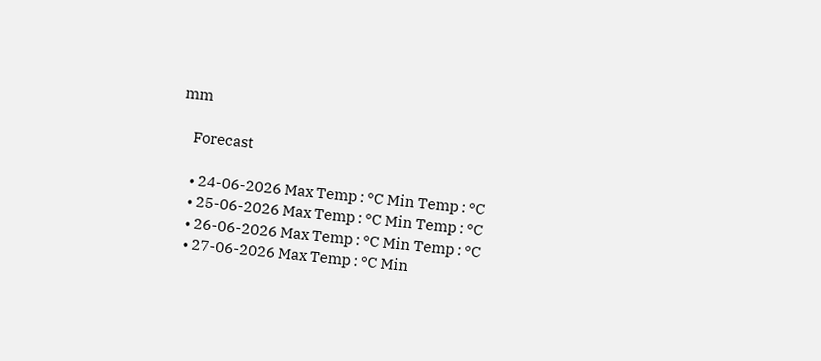mm

    Forecast

    • 24-06-2026 Max Temp : °C Min Temp : °C
    • 25-06-2026 Max Temp : °C Min Temp : °C
    • 26-06-2026 Max Temp : °C Min Temp : °C
    • 27-06-2026 Max Temp : °C Min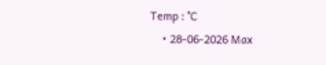Temp : °C
    • 28-06-2026 Max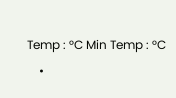Temp : °C Min Temp : °C
    •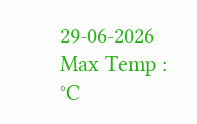29-06-2026 Max Temp : °C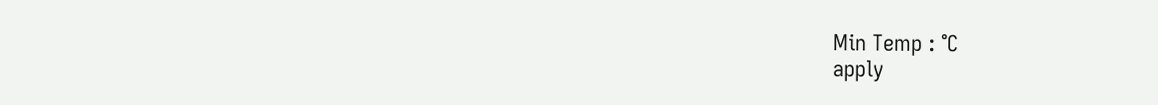Min Temp : °C
apply